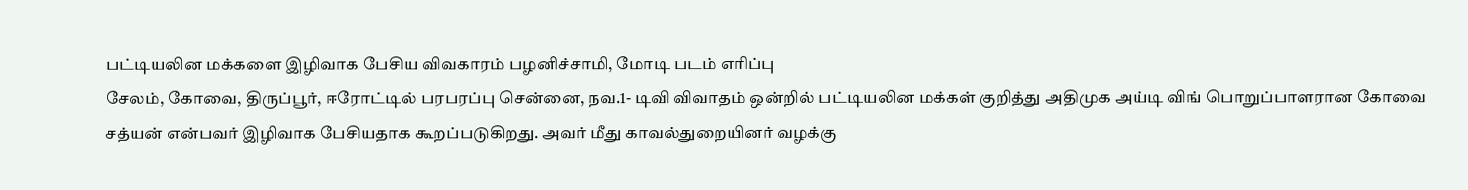பட்டியலின மக்களை இழிவாக பேசிய விவகாரம் பழனிச்சாமி, மோடி படம் எரிப்பு
சேலம், கோவை, திருப்பூர், ஈரோட்டில் பரபரப்பு சென்னை, நவ.1- டிவி விவாதம் ஒன்றில் பட்டியலின மக்கள் குறித்து அதிமுக அய்டி விங் பொறுப்பாளரான கோவை சத்யன் என்பவர் இழிவாக பேசியதாக கூறப்படுகிறது. அவர் மீது காவல்துறையினர் வழக்கு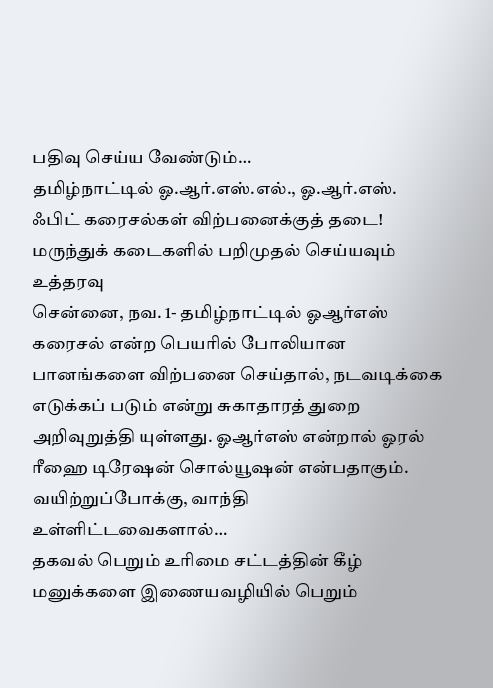பதிவு செய்ய வேண்டும்…
தமிழ்நாட்டில் ஓ.ஆர்.எஸ்.எல்., ஓ.ஆர்.எஸ். ஃபிட் கரைசல்கள் விற்பனைக்குத் தடை! மருந்துக் கடைகளில் பறிமுதல் செய்யவும் உத்தரவு
சென்னை, நவ. 1- தமிழ்நாட்டில் ஓஆர்எஸ் கரைசல் என்ற பெயரில் போலியான பானங்களை விற்பனை செய்தால், நடவடிக்கை எடுக்கப் படும் என்று சுகாதாரத் துறை அறிவுறுத்தி யுள்ளது. ஓஆர்எஸ் என்றால் ஓரல் ரீஹை டிரேஷன் சொல்யூஷன் என்பதாகும். வயிற்றுப்போக்கு, வாந்தி உள்ளிட்டவைகளால்…
தகவல் பெறும் உரிமை சட்டத்தின் கீழ் மனுக்களை இணையவழியில் பெறும்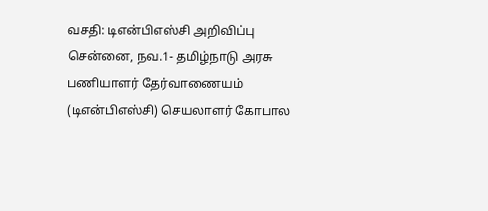வசதி: டிஎன்பிஎஸ்சி அறிவிப்பு
சென்னை, நவ.1- தமிழ்நாடு அரசு பணியாளர் தேர்வாணையம் (டிஎன்பிஎஸ்சி) செயலாளர் கோபால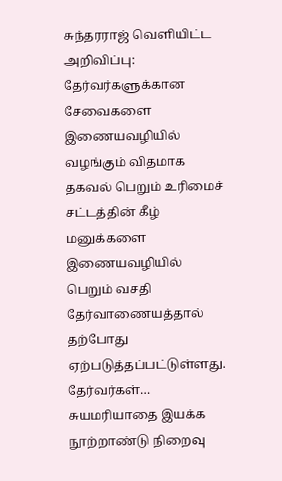சுந்தரராஜ் வெளியிட்ட அறிவிப்பு: தேர்வர்களுக்கான சேவைகளை இணையவழியில் வழங்கும் விதமாக தகவல் பெறும் உரிமைச் சட்டத்தின் கீழ் மனுக்களை இணையவழியில் பெறும் வசதி தேர்வாணையத்தால் தற்போது ஏற்படுத்தப்பட்டுள்ளது. தேர்வர்கள்…
சுயமரியாதை இயக்க நூற்றாண்டு நிறைவு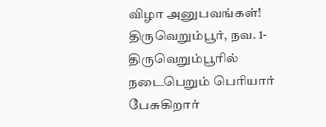விழா அனுபவங்கள்!
திருவெறும்பூர், நவ. 1- திருவெறும்பூரில் நடைபெறும் பெரியார் பேசுகிறார்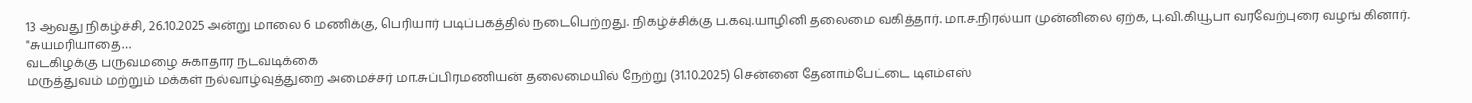13 ஆவது நிகழ்ச்சி, 26.10.2025 அன்று மாலை 6 மணிக்கு, பெரியார் படிப்பகத்தில் நடைபெற்றது. நிகழ்ச்சிக்கு ப.கவு.யாழினி தலைமை வகித்தார். மா.ச.நிரல்யா முன்னிலை ஏற்க, பு.வி.கியூபா வரவேற்புரை வழங் கினார். "சுயமரியாதை…
வடகிழக்கு பருவமழை சுகாதார நடவடிக்கை
மருத்துவம் மற்றும் மக்கள் நல்வாழ்வுத்துறை அமைச்சர் மா.சுப்பிரமணியன் தலைமையில் நேற்று (31.10.2025) சென்னை தேனாம்பேட்டை டிஎம்எஸ்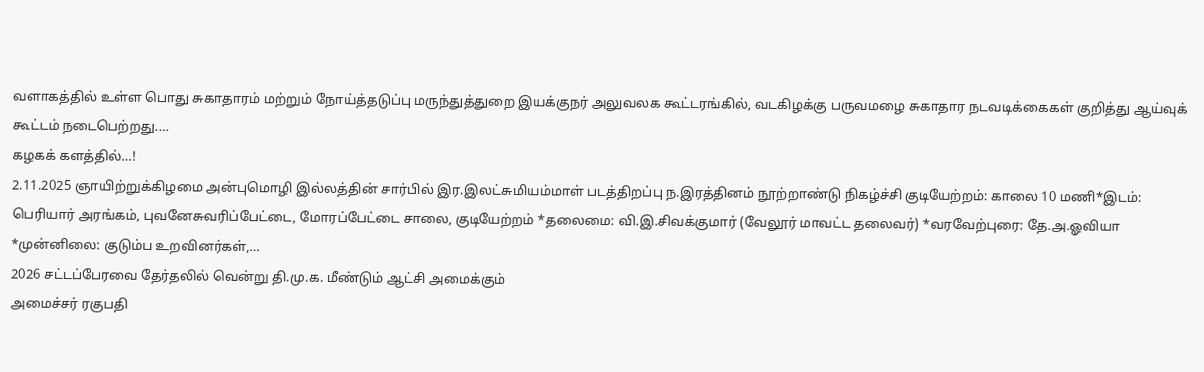வளாகத்தில் உள்ள பொது சுகாதாரம் மற்றும் நோய்த்தடுப்பு மருந்துத்துறை இயக்குநர் அலுவலக கூட்டரங்கில், வடகிழக்கு பருவமழை சுகாதார நடவடிக்கைகள் குறித்து ஆய்வுக் கூட்டம் நடைபெற்றது.…
கழகக் களத்தில்…!
2.11.2025 ஞாயிற்றுக்கிழமை அன்புமொழி இல்லத்தின் சார்பில் இர.இலட்சுமியம்மாள் படத்திறப்பு ந.இரத்தினம் நூற்றாண்டு நிகழ்ச்சி குடியேற்றம்: காலை 10 மணி*இடம்: பெரியார் அரங்கம், புவனேசுவரிப்பேட்டை, மோரப்பேட்டை சாலை, குடியேற்றம் *தலைமை: வி.இ.சிவக்குமார் (வேலூர் மாவட்ட தலைவர்) *வரவேற்புரை: தே.அ.ஓவியா *முன்னிலை: குடும்ப உறவினர்கள்,…
2026 சட்டப்பேரவை தேர்தலில் வென்று தி.மு.க. மீண்டும் ஆட்சி அமைக்கும்
அமைச்சர் ரகுபதி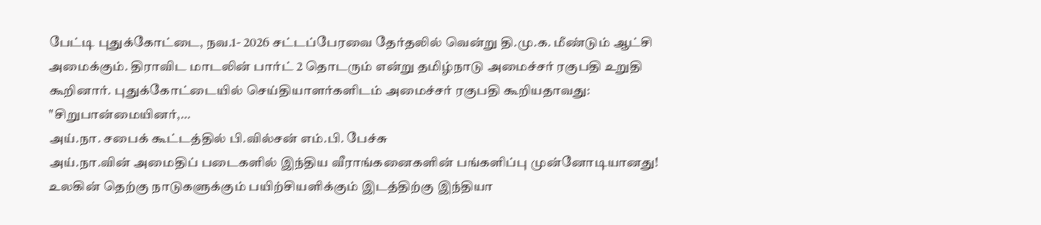பேட்டி புதுக்கோட்டை, நவ.1- 2026 சட்டப்பேரவை தேர்தலில் வென்று தி.மு.க. மீண்டும் ஆட்சி அமைக்கும். திராவிட மாடலின் பார்ட் 2 தொடரும் என்று தமிழ்நாடு அமைச்சர் ரகுபதி உறுதி கூறினார். புதுக்கோட்டையில் செய்தியாளர்களிடம் அமைச்சர் ரகுபதி கூறியதாவது: "சிறுபான்மையினர்,…
அய்.நா. சபைக் கூட்டத்தில் பி.வில்சன் எம்.பி. பேச்சு
அய்.நா.வின் அமைதிப் படைகளில் இந்திய வீராங்கனைகளின் பங்களிப்பு முன்னோடியானது! உலகின் தெற்கு நாடுகளுக்கும் பயிற்சியளிக்கும் இடத்திற்கு இந்தியா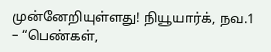முன்னேறியுள்ளது! நியூயார்க், நவ.1 – “பெண்கள்,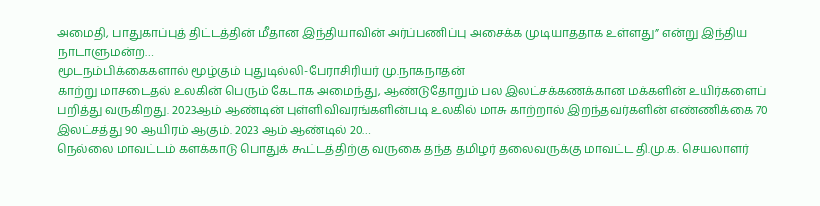அமைதி, பாதுகாப்புத் திட்டத்தின் மீதான இந்தியாவின் அர்ப்பணிப்பு அசைக்க முடியாததாக உள்ளது” என்று இந்திய நாடாளுமன்ற…
மூடநம்பிக்கைகளால் மூழ்கும் புதுடில்லி-பேராசிரியர் மு.நாகநாதன்
காற்று மாசடைதல் உலகின் பெரும் கேடாக அமைந்து, ஆண்டுதோறும் பல இலட்சக்கணக்கான மக்களின் உயிர்களைப் பறித்து வருகிறது. 2023ஆம் ஆண்டின் புள்ளிவிவரங்களின்படி உலகில் மாசு காற்றால் இறந்தவர்களின் எண்ணிக்கை 70 இலட்சத்து 90 ஆயிரம் ஆகும். 2023 ஆம் ஆண்டில் 20…
நெல்லை மாவட்டம் களக்காடு பொதுக் கூட்டத்திற்கு வருகை தந்த தமிழர் தலைவருக்கு மாவட்ட தி.மு.க. செயலாளர்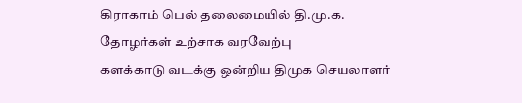கிராகாம் பெல் தலைமையில் தி.மு.க. தோழர்கள் உற்சாக வரவேற்பு
களக்காடு வடக்கு ஒன்றிய திமுக செயலாளர்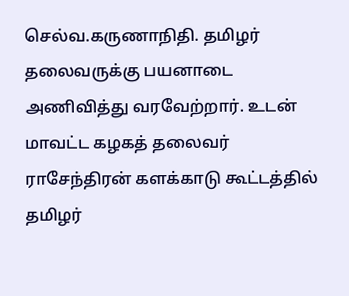செல்வ.கருணாநிதி. தமிழர் தலைவருக்கு பயனாடை அணிவித்து வரவேற்றார். உடன் மாவட்ட கழகத் தலைவர் ராசேந்திரன் களக்காடு கூட்டத்தில் தமிழர்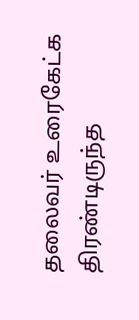தலைவர் உரைகேட்க திரண்டிருந்த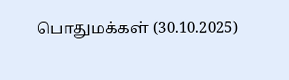பொதுமக்கள் (30.10.2025)